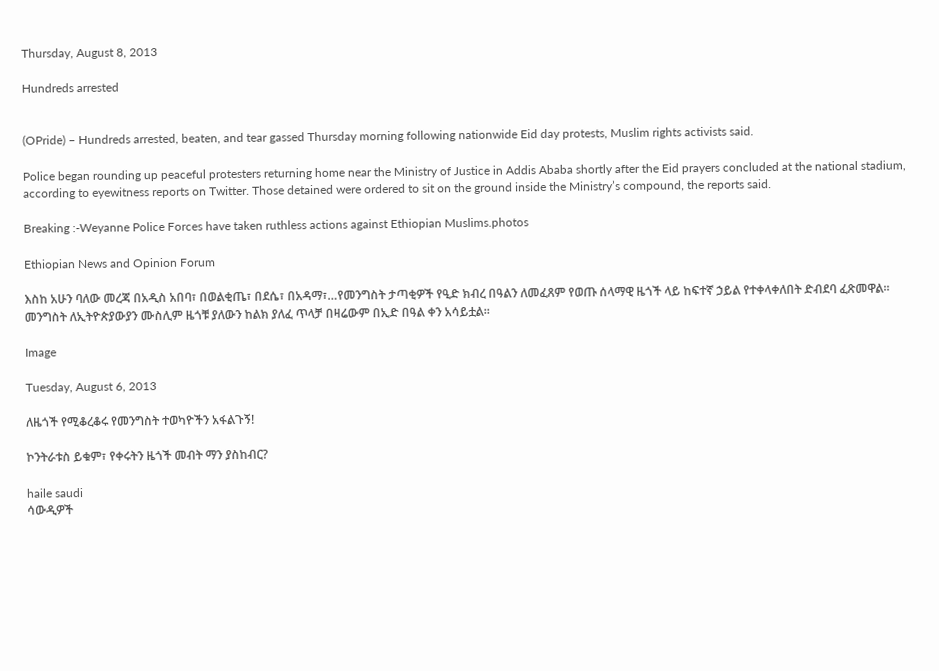Thursday, August 8, 2013

Hundreds arrested


(OPride) – Hundreds arrested, beaten, and tear gassed Thursday morning following nationwide Eid day protests, Muslim rights activists said.

Police began rounding up peaceful protesters returning home near the Ministry of Justice in Addis Ababa shortly after the Eid prayers concluded at the national stadium, according to eyewitness reports on Twitter. Those detained were ordered to sit on the ground inside the Ministry’s compound, the reports said.

Breaking :-Weyanne Police Forces have taken ruthless actions against Ethiopian Muslims.photos

Ethiopian News and Opinion Forum

እስከ አሁን ባለው መረጃ በአዲስ አበባ፣ በወልቂጤ፣ በደሴ፣ በአዳማ፣…የመንግስት ታጣቂዎች የዒድ ክብረ በዓልን ለመፈጸም የወጡ ሰላማዊ ዜጎች ላይ ከፍተኛ ኃይል የተቀላቀለበት ድብደባ ፈጽመዋል፡፡ መንግስት ለኢትዮጵያውያን ሙስሊም ዜጎቹ ያለውን ከልክ ያለፈ ጥላቻ በዛሬውም በኢድ በዓል ቀን አሳይቷል፡፡

Image

Tuesday, August 6, 2013

ለዜጎች የሚቆረቆሩ የመንግስት ተወካዮችን አፋልጉኝ!

ኮንትራቱስ ይቁም፣ የቀሩትን ዜጎች መብት ማን ያስከብር?

haile saudi
ሳውዲዎች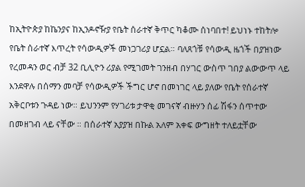ከኢትዮጵያ ከኬንያና ከኢንዶኖዥያ የቤት ሰራተኛ ቅጥር ካቆሙ ሰነባበተ! ይህነኑ ተከትሎ የቤት ሰራተኛ እጥረት የሳውዲዎች መነጋገሪያ ሆኗል። ባለጸጎቹ የሳውዲ ዜጎች በያዝነው የረመዳን ወር ብቻ 32 ቢሊዮን ሪያል የሚገመት ገንዘብ በሃገር ውስጥ ገበያ ልውውጥ ላይ እንደዋሉ በሰማን መባቻ የሳውዲዎች ችግር ሆኖ በመነገር ላይ ያለው የቤት የሰራተኛ አቅርቦቱን ጉዳይ ነው። ይህንንም የሃገሪቱ ታዋቂ መገናኛ ብዙሃን ሰፊ ሽፋን ሰጥተው በመዘገብ ላይ ናቸው ። በሰራተኛ አያያዝ በኩል አለም አቀፍ ውግዘት ተለይቷቸው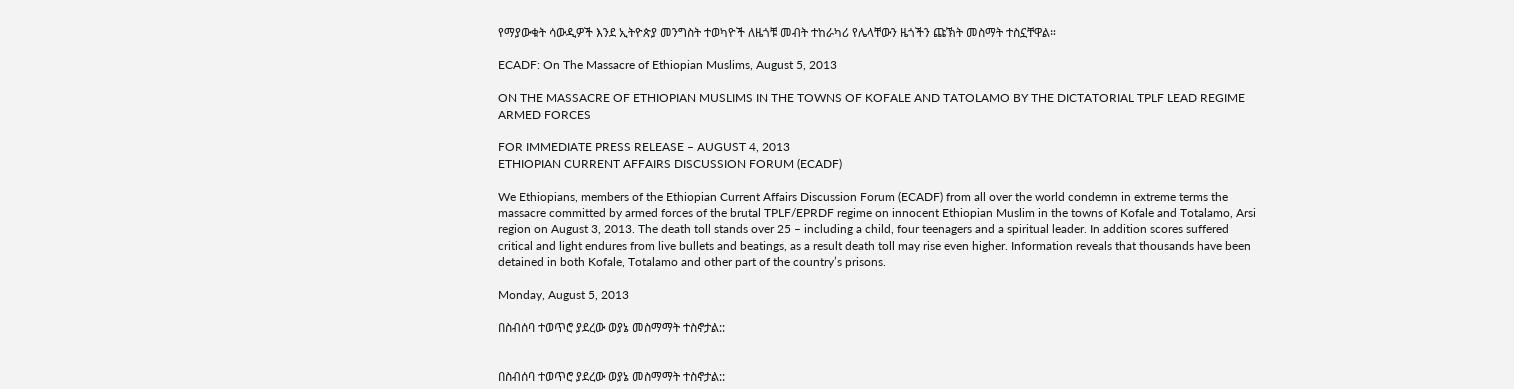የማያውቁት ሳውዲዎች እንደ ኢትዮጵያ መንግስት ተወካዮች ለዜጎቹ መብት ተከራካሪ የሌላቸውን ዜጎችን ጩኽት መስማት ተስኗቸዋል።

ECADF: On The Massacre of Ethiopian Muslims, August 5, 2013

ON THE MASSACRE OF ETHIOPIAN MUSLIMS IN THE TOWNS OF KOFALE AND TATOLAMO BY THE DICTATORIAL TPLF LEAD REGIME ARMED FORCES

FOR IMMEDIATE PRESS RELEASE – AUGUST 4, 2013
ETHIOPIAN CURRENT AFFAIRS DISCUSSION FORUM (ECADF)

We Ethiopians, members of the Ethiopian Current Affairs Discussion Forum (ECADF) from all over the world condemn in extreme terms the massacre committed by armed forces of the brutal TPLF/EPRDF regime on innocent Ethiopian Muslim in the towns of Kofale and Totalamo, Arsi region on August 3, 2013. The death toll stands over 25 – including a child, four teenagers and a spiritual leader. In addition scores suffered critical and light endures from live bullets and beatings, as a result death toll may rise even higher. Information reveals that thousands have been detained in both Kofale, Totalamo and other part of the country’s prisons.

Monday, August 5, 2013

በስብሰባ ተወጥሮ ያደረው ወያኔ መስማማት ተስኖታል::


በስብሰባ ተወጥሮ ያደረው ወያኔ መስማማት ተስኖታል::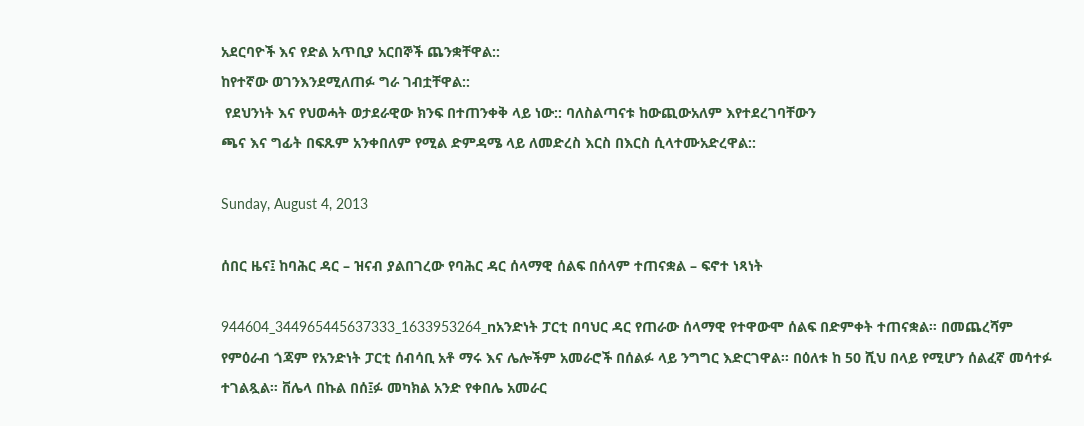አደርባዮች እና የድል አጥቢያ አርበኞች ጨንቋቸዋል::
ከየተኛው ወገንእንደሚለጠፉ ግራ ገብቷቸዋል::
 የደህንነት እና የህወሓት ወታደራዊው ክንፍ በተጠንቀቅ ላይ ነው:: ባለስልጣናቱ ከውጪውአለም እየተደረገባቸውን
ጫና እና ግፊት በፍጹም አንቀበለም የሚል ድምዳሜ ላይ ለመድረስ እርስ በእርስ ሲላተሙአድረዋል::

Sunday, August 4, 2013

ሰበር ዜና፤ ከባሕር ዳር – ዝናብ ያልበገረው የባሕር ዳር ሰላማዊ ሰልፍ በሰላም ተጠናቋል – ፍኖተ ነጻነት

944604_344965445637333_1633953264_nአንድነት ፓርቲ በባህር ዳር የጠራው ሰላማዊ የተዋውሞ ሰልፍ በድምቀት ተጠናቋል። በመጨረሻም የምዕራብ ጎጃም የአንድነት ፓርቲ ሰብሳቢ አቶ ማሩ እና ሌሎችም አመራሮች በሰልፉ ላይ ንግግር እድርገዋል፡፡ በዕለቱ ከ 50 ሺህ በላይ የሚሆን ሰልፈኛ መሳተፉ ተገልጿል። ቨሌላ በኩል በሰ፤ፉ መካክል አንድ የቀበሌ አመራር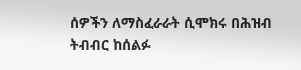ሰዎችን ለማስፈራራት ሲሞክሩ በሕዝብ ትብብር ከሰልፉ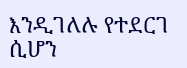እንዲገለሉ የተደርገ ሲሆን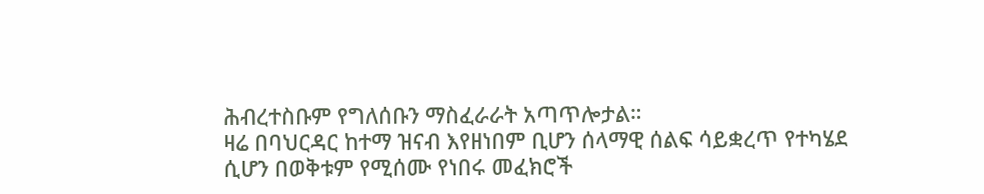ሕብረተስቡም የግለሰቡን ማስፈራራት አጣጥሎታል።
ዛሬ በባህርዳር ከተማ ዝናብ እየዘነበም ቢሆን ሰላማዊ ሰልፍ ሳይቋረጥ የተካሄደ ሲሆን በወቅቱም የሚሰሙ የነበሩ መፈክሮች